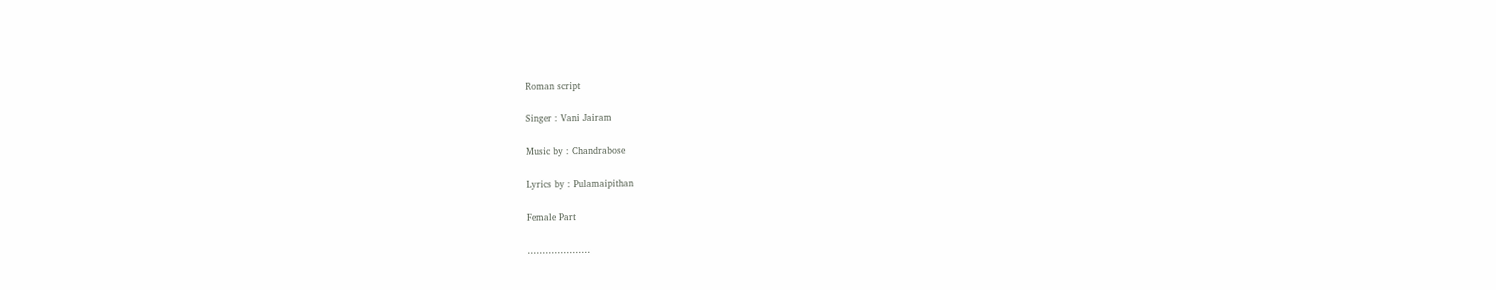Roman script

Singer : Vani Jairam

Music by : Chandrabose

Lyrics by : Pulamaipithan

Female Part

…………………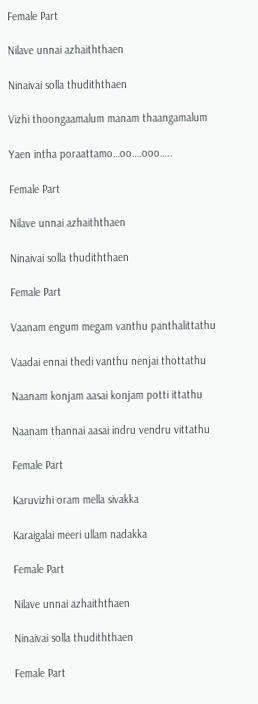Female Part

Nilave unnai azhaiththaen

Ninaivai solla thudiththaen

Vizhi thoongaamalum manam thaangamalum

Yaen intha poraattamo…oo….ooo…..

Female Part

Nilave unnai azhaiththaen

Ninaivai solla thudiththaen

Female Part

Vaanam engum megam vanthu panthalittathu

Vaadai ennai thedi vanthu nenjai thottathu

Naanam konjam aasai konjam potti ittathu

Naanam thannai aasai indru vendru vittathu

Female Part

Karuvizhi oram mella sivakka

Karaigalai meeri ullam nadakka

Female Part

Nilave unnai azhaiththaen

Ninaivai solla thudiththaen

Female Part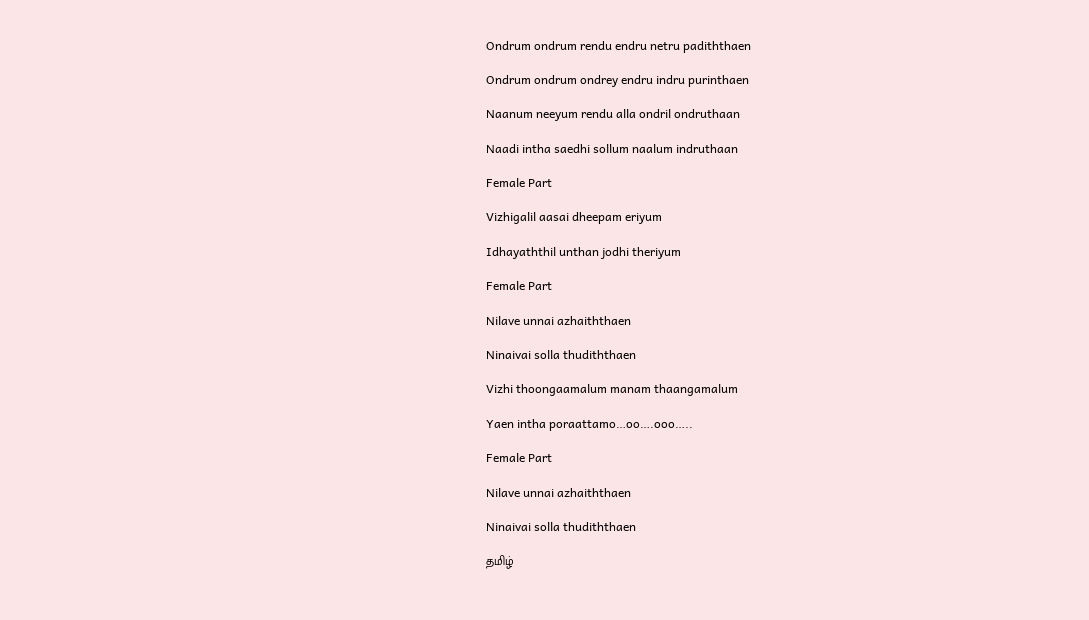Ondrum ondrum rendu endru netru padiththaen

Ondrum ondrum ondrey endru indru purinthaen

Naanum neeyum rendu alla ondril ondruthaan

Naadi intha saedhi sollum naalum indruthaan

Female Part

Vizhigalil aasai dheepam eriyum

Idhayaththil unthan jodhi theriyum

Female Part

Nilave unnai azhaiththaen

Ninaivai solla thudiththaen

Vizhi thoongaamalum manam thaangamalum

Yaen intha poraattamo…oo….ooo…..

Female Part

Nilave unnai azhaiththaen

Ninaivai solla thudiththaen

தமிழ்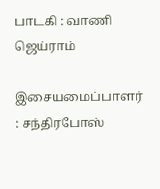பாடகி : வாணி ஜெய்ராம்

இசையமைப்பாளர் : சந்திரபோஸ்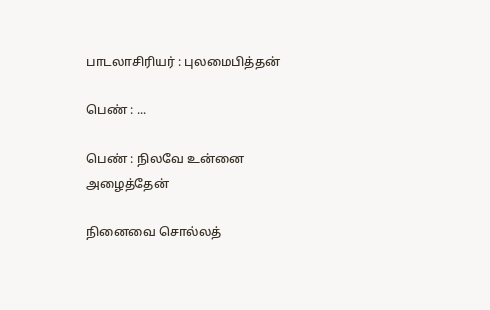பாடலாசிரியர் : புலமைபித்தன்

பெண் : ...

பெண் : நிலவே உன்னை அழைத்தேன்

நினைவை சொல்லத்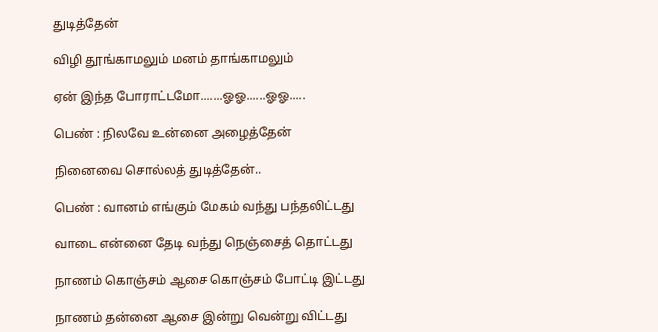துடித்தேன்

விழி தூங்காமலும் மனம் தாங்காமலும்

ஏன் இந்த போராட்டமோ.......ஓஓ......ஓஓ.....

பெண் : நிலவே உன்னை அழைத்தேன்

நினைவை சொல்லத் துடித்தேன்..

பெண் : வானம் எங்கும் மேகம் வந்து பந்தலிட்டது

வாடை என்னை தேடி வந்து நெஞ்சைத் தொட்டது

நாணம் கொஞ்சம் ஆசை கொஞ்சம் போட்டி இட்டது

நாணம் தன்னை ஆசை இன்று வென்று விட்டது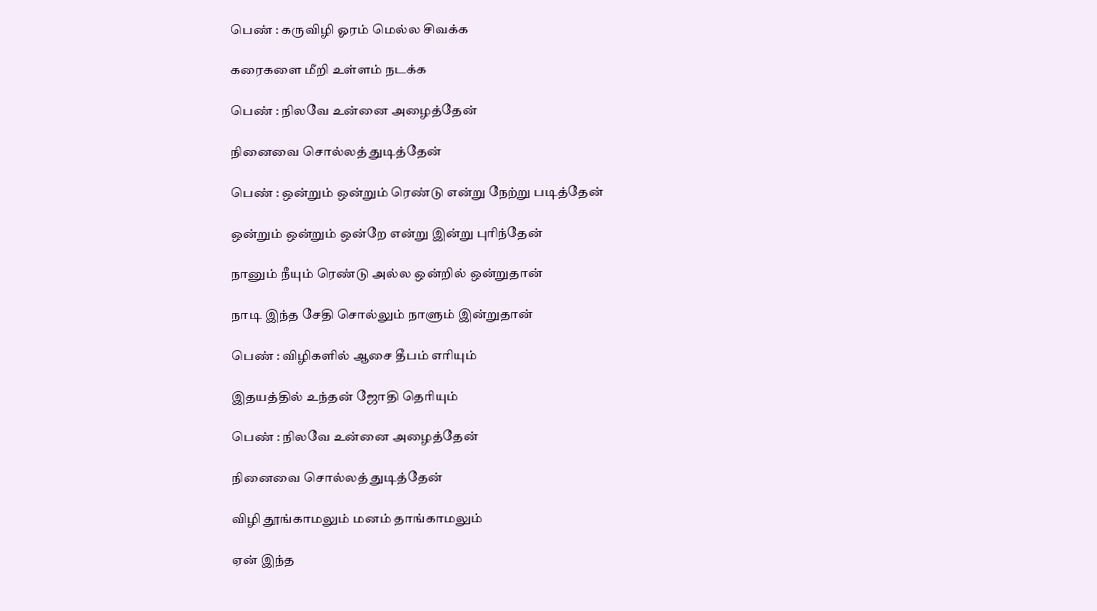பெண் : கருவிழி ஓரம் மெல்ல சிவக்க

கரைகளை மீறி உள்ளம் நடக்க

பெண் : நிலவே உன்னை அழைத்தேன்

நினைவை சொல்லத் துடித்தேன்

பெண் : ஒன்றும் ஒன்றும் ரெண்டு என்று நேற்று படித்தேன்

ஒன்றும் ஒன்றும் ஒன்றே என்று இன்று புரிந்தேன்

நானும் நீயும் ரெண்டு அல்ல ஒன்றில் ஒன்றுதான்

நாடி இந்த சேதி சொல்லும் நாளும் இன்றுதான்

பெண் : விழிகளில் ஆசை தீபம் எரியும்

இதயத்தில் உந்தன் ஜோதி தெரியும்

பெண் : நிலவே உன்னை அழைத்தேன்

நினைவை சொல்லத் துடித்தேன்

விழி தூங்காமலும் மனம் தாங்காமலும்

ஏன் இந்த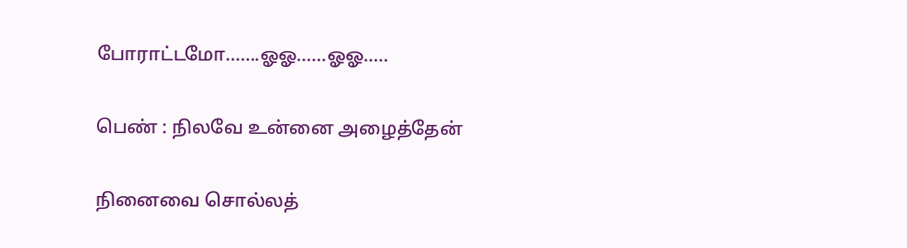போராட்டமோ.......ஓஓ......ஓஓ.....

பெண் : நிலவே உன்னை அழைத்தேன்

நினைவை சொல்லத்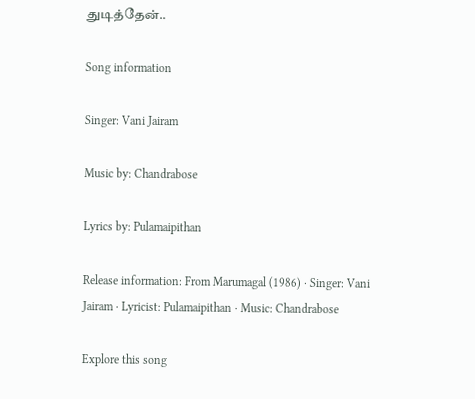துடித்தேன்..

Song information

Singer: Vani Jairam

Music by: Chandrabose

Lyrics by: Pulamaipithan

Release information: From Marumagal (1986) · Singer: Vani Jairam · Lyricist: Pulamaipithan · Music: Chandrabose

Explore this song